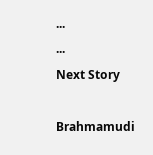...
...
Next Story

Brahmamudi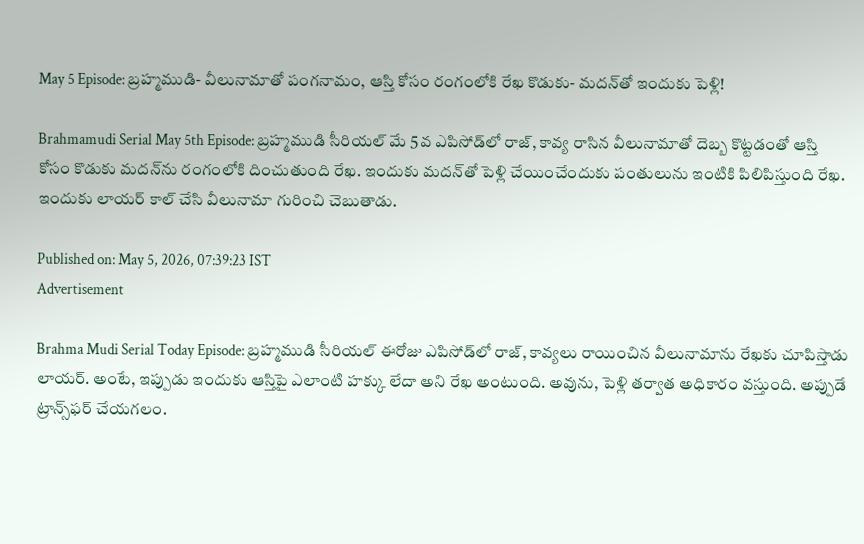May 5 Episode: బ్రహ్మముడి- వీలునామాతో పంగనామం, ఆస్తి కోసం రంగంలోకి రేఖ కొడుకు- మదన్‌తో ఇందుకు పెళ్లి!

Brahmamudi Serial May 5th Episode: బ్రహ్మముడి సీరియల్ మే 5వ ఎపిసోడ్‌‌లో రాజ్, కావ్య రాసిన వీలునామాతో దెబ్బ కొట్టడంతో ఆస్తి కోసం కొడుకు మదన్‌ను రంగంలోకి దించుతుంది రేఖ. ఇందుకు మదన్‌తో పెళ్లి చేయించేందుకు పంతులును ఇంటికి పిలిపిస్తుంది రేఖ. ఇందుకు లాయర్ కాల్ చేసి వీలునామా గురించి చెబుతాడు.

Published on: May 5, 2026, 07:39:23 IST
Advertisement

Brahma Mudi Serial Today Episode: బ్రహ్మముడి సీరియల్ ఈరోజు ఎపిసోడ్‌లో రాజ్, కావ్యలు రాయించిన వీలునామాను రేఖకు చూపిస్తాడు లాయర్. అంటే, ఇప్పుడు ఇందుకు ఆస్తిపై ఎలాంటి హక్కు లేదా అని రేఖ అంటుంది. అవును, పెళ్లి తర్వాత అధికారం వస్తుంది. అప్పుడే ట్రాన్స్‌ఫర్ చేయగలం.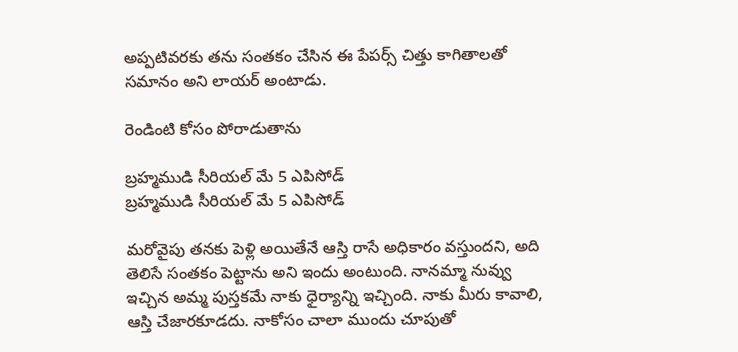అప్పటివరకు తను సంతకం చేసిన ఈ పేపర్స్ చిత్తు కాగితాలతో సమానం అని లాయర్ అంటాడు.

రెండింటి కోసం పోరాడుతాను

బ్రహ్మముడి సీరియల్ మే 5 ఎపిసోడ్
బ్రహ్మముడి సీరియల్ మే 5 ఎపిసోడ్

మరోవైపు తనకు పెళ్లి అయితేనే ఆస్తి రాసే అధికారం వస్తుందని, అది తెలిసే సంతకం పెట్టాను అని ఇందు అంటుంది. నానమ్మా నువ్వు ఇచ్చిన అమ్మ పుస్తకమే నాకు ధైర్యాన్ని ఇచ్చింది. నాకు మీరు కావాలి, ఆస్తి చేజారకూడదు. నాకోసం చాలా ముందు చూపుతో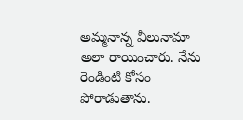అమ్మనాన్న వీలునామా అలా రాయించారు. నేను రెండింటి కోసం పోరాడుతాను.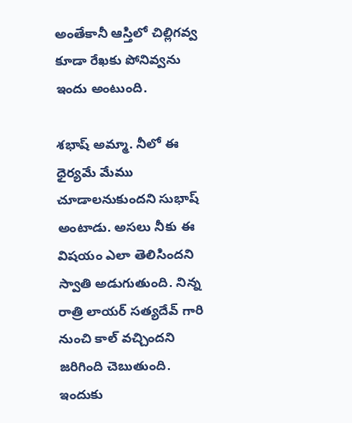అంతేకానీ ఆస్తిలో చిల్లిగవ్వ కూడా రేఖకు పోనివ్వను ఇందు అంటుంది.

శభాష్ అమ్మా. నీలో ఈ ధైర్యమే మేము చూడాలనుకుందని సుభాష్ అంటాడు. అసలు నీకు ఈ విషయం ఎలా తెలిసిందని స్వాతి అడుగుతుంది. నిన్న రాత్రి లాయర్ సత్యదేవ్ గారి నుంచి కాల్ వచ్చిందని జరిగింది చెబుతుంది. ఇందుకు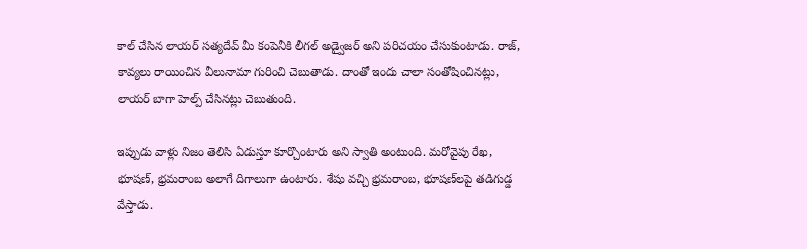కాల్ చేసిన లాయర్ సత్యదేవ్ మీ కంపెనీకి లీగల్ అడ్వైజర్ అని పరిచయం చేసుకుంటాడు. రాజ్, కావ్యలు రాయించిన వీలునామా గురించి చెబుతాడు. దాంతో ఇందు చాలా సంతోషించినట్లు, లాయర్ బాగా హెల్ప్ చేసినట్లు చెబుతుంది.

ఇప్పుడు వాళ్లు నిజం తెలిసి ఏడుస్తూ కూర్చొంటారు అని స్వాతి అంటుంది. మరోవైపు రేఖ, భూషణ్, భ్రమరాంబ అలాగే దిగాలుగా ఉంటారు. శేషు వచ్చి భ్రమరాంబ, భూషణ్‌లపై తడిగుడ్డ వేస్తాడు.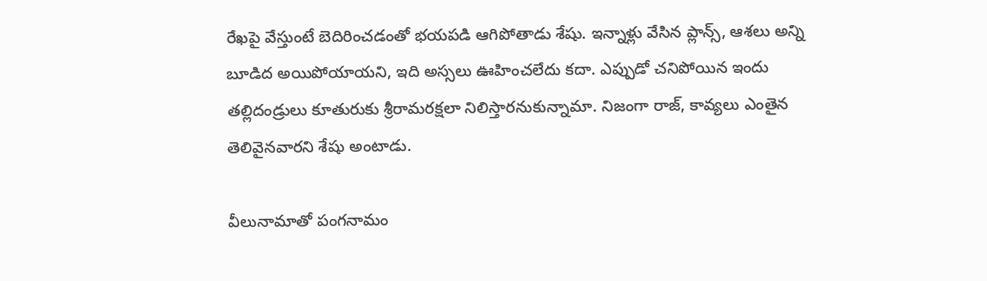రేఖపై వేస్తుంటే బెదిరించడంతో భయపడి ఆగిపోతాడు శేషు. ఇన్నాళ్లు వేసిన ప్లాన్స్, ఆశలు అన్ని బూడిద అయిపోయాయని, ఇది అస్సలు ఊహించలేదు కదా. ఎప్పుడో చనిపోయిన ఇందు తల్లిదండ్రులు కూతురుకు శ్రీరామరక్షలా నిలిస్తారనుకున్నామా. నిజంగా రాజ్, కావ్యలు ఎంతైన తెలివైనవారని శేషు అంటాడు.

వీలునామాతో పంగనామం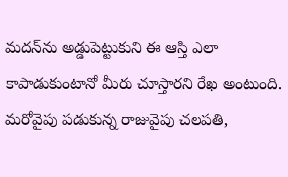మదన్‌ను అడ్డుపెట్టుకుని ఈ ఆస్తి ఎలా కాపాడుకుంటానో మీరు చూస్తారని రేఖ అంటుంది. మరోవైపు పడుకున్న రాజువైపు చలపతి,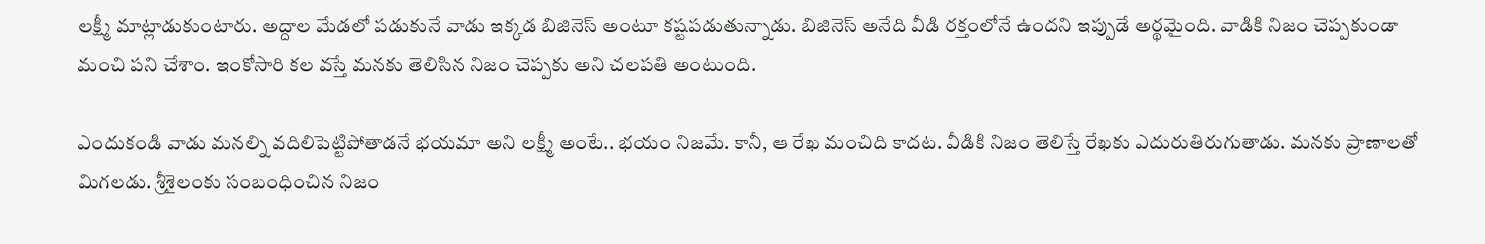లక్ష్మీ మాట్లాడుకుంటారు. అద్దాల మేడలో పడుకునే వాడు ఇక్కడ బిజినెస్ అంటూ కష్టపడుతున్నాడు. బిజినెస్ అనేది వీడి రక్తంలోనే ఉందని ఇప్పుడే అర్థమైంది. వాడికి నిజం చెప్పకుండా మంచి పని చేశాం. ఇంకోసారి కల వస్తే మనకు తెలిసిన నిజం చెప్పకు అని చలపతి అంటుంది.

ఎందుకండి వాడు మనల్ని వదిలిపెట్టిపోతాడనే భయమా అని లక్ష్మీ అంటే.. భయం నిజమే. కానీ, ఆ రేఖ మంచిది కాదట. వీడికి నిజం తెలిస్తే రేఖకు ఎదురుతిరుగుతాడు. మనకు ప్రాణాలతో మిగలడు. శ్రీశైలంకు సంబంధించిన నిజం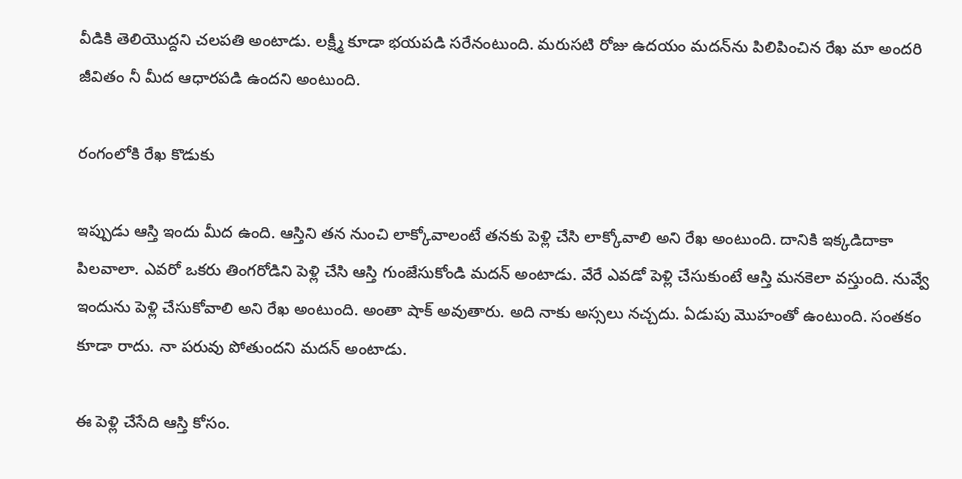వీడికి తెలియొద్దని చలపతి అంటాడు. లక్ష్మీ కూడా భయపడి సరేనంటుంది. మరుసటి రోజు ఉదయం మదన్‌ను పిలిపించిన రేఖ మా అందరి జీవితం నీ మీద ఆధారపడి ఉందని అంటుంది.

రంగంలోకి రేఖ కొడుకు

ఇప్పుడు ఆస్తి ఇందు మీద ఉంది. ఆస్తిని తన నుంచి లాక్కోవాలంటే తనకు పెళ్లి చేసి లాక్కోవాలి అని రేఖ అంటుంది. దానికి ఇక్కడిదాకా పిలవాలా. ఎవరో ఒకరు తింగరోడిని పెళ్లి చేసి ఆస్తి గుంజేసుకోండి మదన్ అంటాడు. వేరే ఎవడో పెళ్లి చేసుకుంటే ఆస్తి మనకెలా వస్తుంది. నువ్వే ఇందును పెళ్లి చేసుకోవాలి అని రేఖ అంటుంది. అంతా షాక్ అవుతారు. అది నాకు అస్సలు నచ్చదు. ఏడుపు మొహంతో ఉంటుంది. సంతకం కూడా రాదు. నా పరువు పోతుందని మదన్ అంటాడు.

ఈ పెళ్లి చేసేది ఆస్తి కోసం.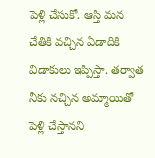పెళ్లి చేసుకో. ఆస్తి మన చేతికి వచ్చిన ఏడాదికి విడాకులు ఇప్పిస్తా. తర్వాత నీకు నచ్చిన అమ్మాయితో పెళ్లి చేస్తానని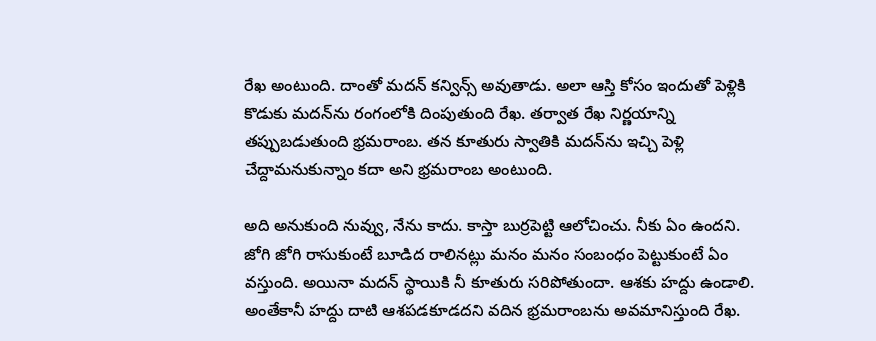రేఖ అంటుంది. దాంతో మదన్ కన్విన్స్ అవుతాడు. అలా ఆస్తి కోసం ఇందుతో పెళ్లికి కొడుకు మదన్‌ను రంగంలోకి దింపుతుంది రేఖ. తర్వాత రేఖ నిర్ణయాన్ని తప్పుబడుతుంది భ్రమరాంబ. తన కూతురు స్వాతికి మదన్‌ను ఇచ్చి పెళ్లి చేద్దామనుకున్నాం కదా అని భ్రమరాంబ అంటుంది.

అది అనుకుంది నువ్వు, నేను కాదు. కాస్తా బుర్రపెట్టి ఆలోచించు. నీకు ఏం ఉందని. జోగి జోగి రాసుకుంటే బూడిద రాలినట్లు మనం మనం సంబంధం పెట్టుకుంటే ఏం వస్తుంది. అయినా మదన్ స్థాయికి నీ కూతురు సరిపోతుందా. ఆశకు హద్దు ఉండాలి. అంతేకానీ హద్దు దాటి ఆశపడకూడదని వదిన భ్రమరాంబను అవమానిస్తుంది రేఖ.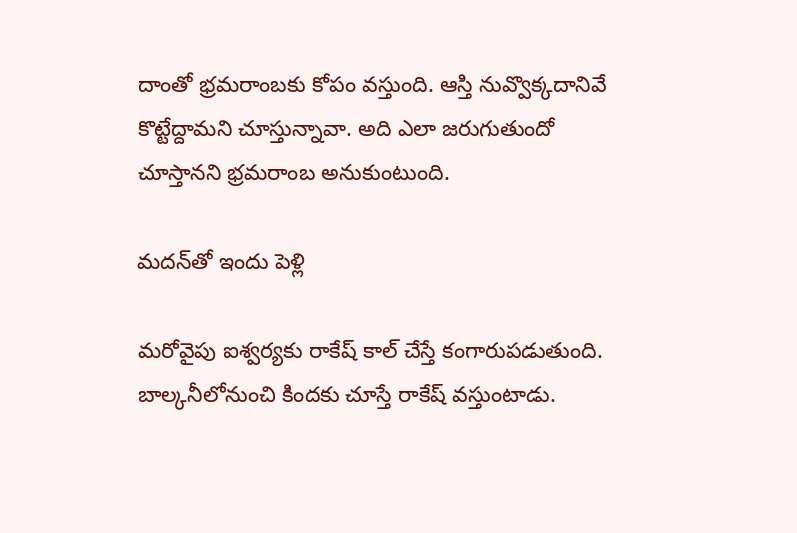దాంతో భ్రమరాంబకు కోపం వస్తుంది. ఆస్తి నువ్వొక్కదానివే కొట్టేద్దామని చూస్తున్నావా. అది ఎలా జరుగుతుందో చూస్తానని భ్రమరాంబ అనుకుంటుంది.

మదన్‌తో ఇందు పెళ్లి

మరోవైపు ఐశ్వర్యకు రాకేష్ కాల్ చేస్తే కంగారుపడుతుంది. బాల్కనీలోనుంచి కిందకు చూస్తే రాకేష్ వస్తుంటాడు.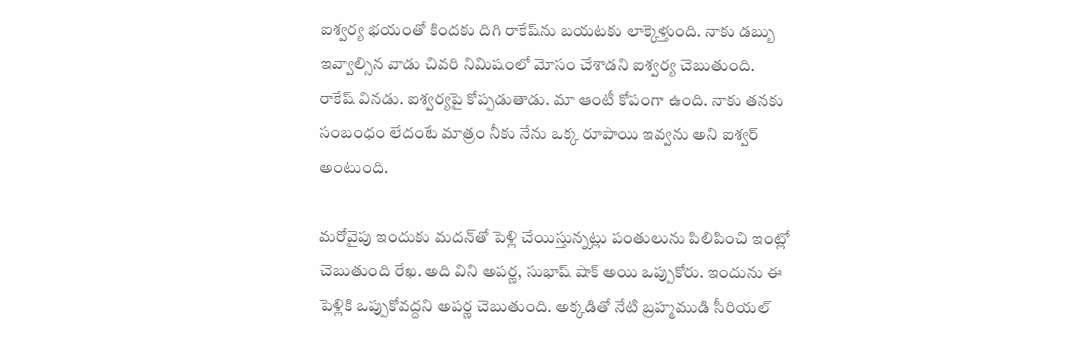ఐశ్వర్య భయంతో కిందకు దిగి రాకేష్‌ను బయటకు లాక్కెళ్తుంది. నాకు డబ్బు ఇవ్వాల్సిన వాడు చివరి నిమిషంలో మోసం చేశాడని ఐశ్వర్య చెబుతుంది. రాకేష్ వినడు. ఐశ్వర్యపై కోప్పడుతాడు. మా ఆంటీ కోపంగా ఉంది. నాకు తనకు సంబంధం లేదంటే మాత్రం నీకు నేను ఒక్క రూపాయి ఇవ్వను అని ఐశ్వర్ అంటుంది.

మరోవైపు ఇందుకు మదన్‌తో పెళ్లి చేయిస్తున్నట్లు పంతులును పిలిపించి ఇంట్లో చెబుతుంది రేఖ. అది విని అపర్ణ, సుభాష్ షాక్ అయి ఒప్పుకోరు. ఇందును ఈ పెళ్లికి ఒప్పుకోవద్దని అపర్ణ చెబుతుంది. అక్కడితో నేటి బ్రహ్మముడి సీరియల్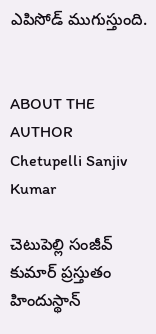ఎపిసోడ్ ముగుస్తుంది.


ABOUT THE AUTHOR
Chetupelli Sanjiv Kumar

చెటుపెల్లి సంజీవ్ కుమార్ ప్రస్తుతం హిందుస్థాన్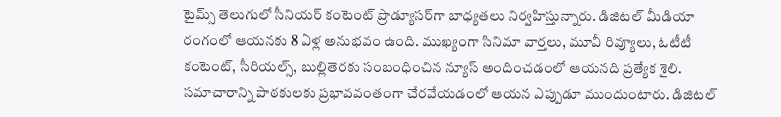టైమ్స్ తెలుగులో సీనియర్ కంటెంట్ ప్రొడ్యూసర్‌గా బాధ్యతలు నిర్వహిస్తున్నారు. డిజిటల్ మీడియా రంగంలో ఆయనకు 8 ఏళ్ల అనుభవం ఉంది. ముఖ్యంగా సినిమా వార్తలు, మూవీ రివ్యూలు, ఓటీటీ కంటెంట్, సీరియల్స్, బుల్లితెరకు సంబంధించిన న్యూస్ అందించడంలో ఆయనది ప్రత్యేక శైలి. సమాచారాన్ని పాఠకులకు ప్రభావవంతంగా చేరవేయడంలో ఆయన ఎప్పుడూ ముందుంటారు. డిజిటల్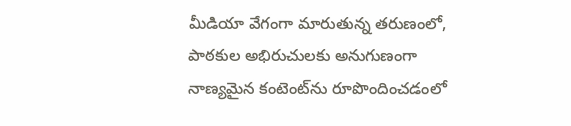మీడియా వేగంగా మారుతున్న తరుణంలో, పాఠకుల అభిరుచులకు అనుగుణంగా నాణ్యమైన కంటెంట్‌ను రూపొందించడంలో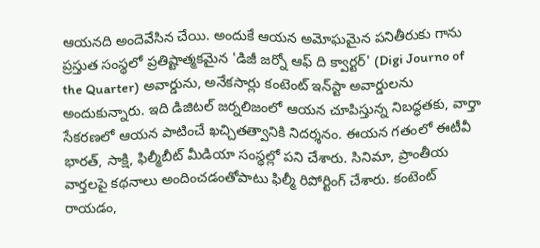ఆయనది అందెవేసిన చేయి. అందుకే ఆయన అమోఘమైన పనితీరుకు గాను ప్రస్తుత సంస్థలో ప్రతిష్టాత్మకమైన 'డిజీ జర్నో ఆఫ్ ది క్వార్టర్' (Digi Journo of the Quarter) అవార్డును, అనేకసార్లు కంటెంట్ ఇన్‌స్టా అవార్డులను అందుకున్నారు. ఇది డిజిటల్ జర్నలిజంలో ఆయన చూపిస్తున్న నిబద్ధతకు, వార్తా సేకరణలో ఆయన పాటించే ఖచ్చితత్వానికి నిదర్శనం. ఈయన గతంలో ఈటీవీ భారత్, సాక్షి, ఫిల్మీబీట్ మీడియా సంస్థల్లో పని చేశారు. సినిమా, ప్రాంతీయ వార్తలపై కథనాలు అందించడంతోపాటు ఫిల్మీ రిపోర్టింగ్ చేశారు. కంటెంట్ రాయడం,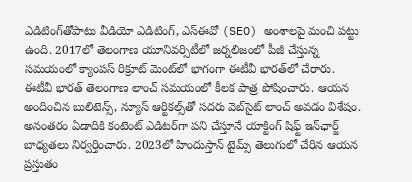ఎడిటింగ్‌తోపాటు వీడియో ఎడిటింగ్, ఎస్‌ఈవో (SEO) అంశాలపై మంచి పట్టు ఉంది. 2017లో తెలంగాణ యూనివర్సిటీలో జర్నలిజంలో పీజీ చేస్తున్న సమయంలో క్యాంపస్ రిక్రూట్ మెంట్‌లో భాగంగా ఈటీవీ భారత్‌లో చేరారు. ఈటీవీ భారత్ తెలంగాణ లాంచ్ సమయంలో కీలక పాత్ర పోషించారు. ఆయన అందించిన బులిటెన్స్, న్యూస్ ఆర్టికల్స్‌తో సదరు వెబ్‌సైట్ లాంచ్ అవడం విశేషం. అనంతరం ఏడాదికి కంటెంట్ ఎడిటర్‌గా పని చేస్తూనే యాక్టింగ్ షిఫ్ట్ ఇన్‌ఛార్జ్ బాధ్యతలు నిర్వర్తించారు. 2023లో హిందుస్తాన్ టైమ్స్ తెలుగులో చేరిన ఆయన ప్రస్తుతం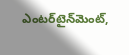ఎంటర్‌టైన్‌మెంట్,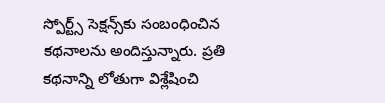స్పోర్ట్స్ సెక్షన్స్‌కు సంబంధించిన కథనాలను అందిస్తున్నారు. ప్రతి కథనాన్ని లోతుగా విశ్లేషించి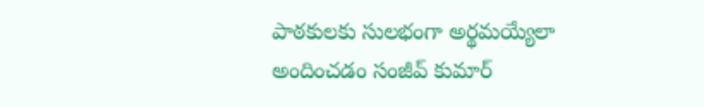పాఠకులకు సులభంగా అర్థమయ్యేలా అందించడం సంజీవ్ కుమార్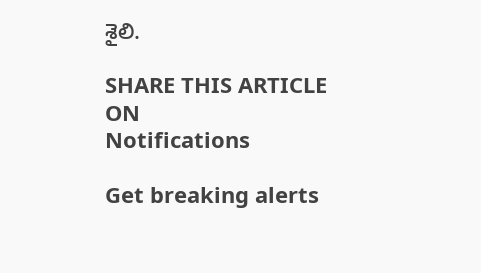శైలి.

SHARE THIS ARTICLE ON
Notifications

Get breaking alerts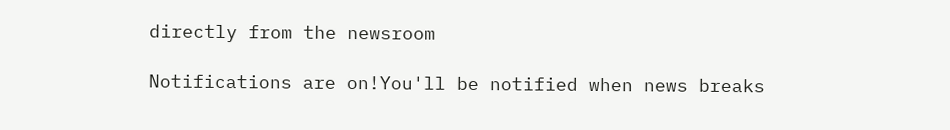directly from the newsroom

Notifications are on!You'll be notified when news breaks